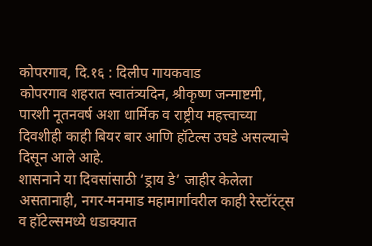कोपरगाव, दि.१६ : दिलीप गायकवाड
कोपरगाव शहरात स्वातंत्र्यदिन, श्रीकृष्ण जन्माष्टमी, पारशी नूतनवर्ष अशा धार्मिक व राष्ट्रीय महत्त्वाच्या दिवशीही काही बियर बार आणि हॉटेल्स उघडे असल्याचे दिसून आले आहे.
शासनाने या दिवसांसाठी ‘ड्राय डे’ जाहीर केलेला असतानाही, नगर-मनमाड महामार्गावरील काही रेस्टॉरंट्स व हॉटेल्समध्ये धडाक्यात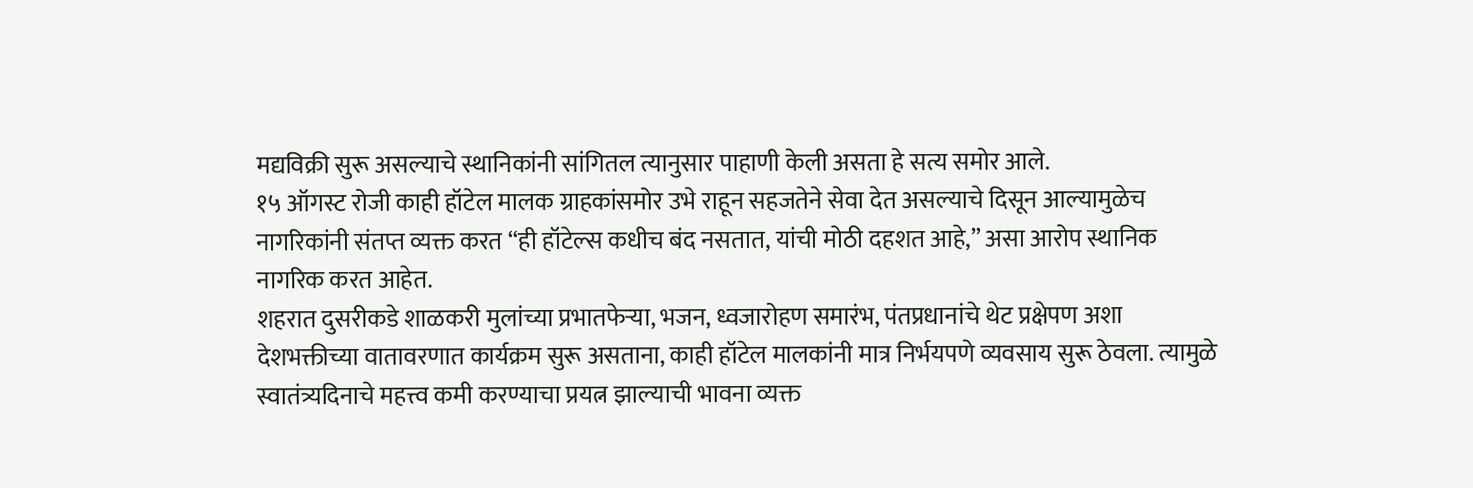मद्यविक्री सुरू असल्याचे स्थानिकांनी सांगितल त्यानुसार पाहाणी केली असता हे सत्य समोर आले.
१५ ऑगस्ट रोजी काही हॉटेल मालक ग्राहकांसमोर उभे राहून सहजतेने सेवा देत असल्याचे दिसून आल्यामुळेच नागरिकांनी संतप्त व्यक्त करत “ही हॉटेल्स कधीच बंद नसतात, यांची मोठी दहशत आहे,” असा आरोप स्थानिक नागरिक करत आहेत.
शहरात दुसरीकडे शाळकरी मुलांच्या प्रभातफेऱ्या, भजन, ध्वजारोहण समारंभ, पंतप्रधानांचे थेट प्रक्षेपण अशा देशभक्तीच्या वातावरणात कार्यक्रम सुरू असताना, काही हॉटेल मालकांनी मात्र निर्भयपणे व्यवसाय सुरू ठेवला. त्यामुळे स्वातंत्र्यदिनाचे महत्त्व कमी करण्याचा प्रयत्न झाल्याची भावना व्यक्त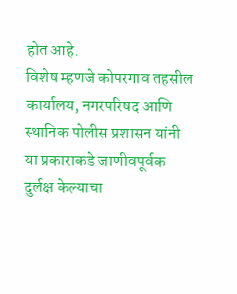होत आहे.
विशेष म्हणजे कोपरगाव तहसील कार्यालय, नगरपरिषद आणि स्थानिक पोलीस प्रशासन यांनी या प्रकाराकडे जाणीवपूर्वक दुर्लक्ष केल्याचा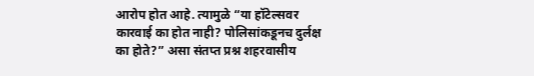आरोप होत आहे. त्यामुळे “या हॉटेल्सवर कारवाई का होत नाही? पोलिसांकडूनच दुर्लक्ष का होते?” असा संतप्त प्रश्न शहरवासीय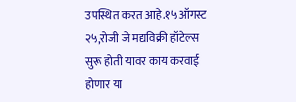उपस्थित करत आहे.१५ऑगस्ट २५,रोजी जे मद्यविक्री हॉटेल्स सुरू होती यावर काय करवाई होणार या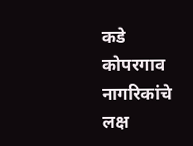कडे कोपरगाव नागरिकांचे लक्ष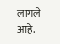लागले आहे.